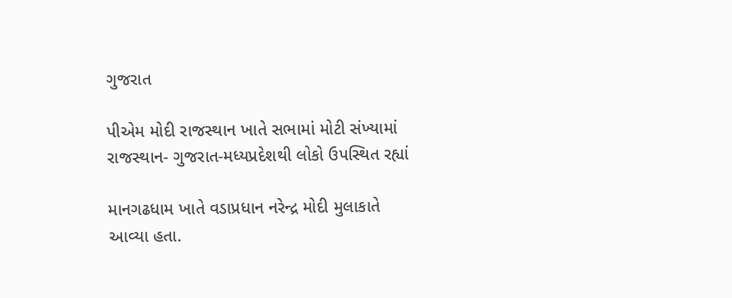ગુજરાત

પીએમ મોદી રાજસ્થાન ખાતે સભામાં મોટી સંખ્યામાં રાજસ્થાન- ગુજરાત-મધ્યપ્રદેશથી લોકો ઉપસ્થિત રહ્યાં

માનગઢધામ ખાતે વડાપ્રધાન નરેન્દ્ર મોદી મુલાકાતે આવ્યા હતા.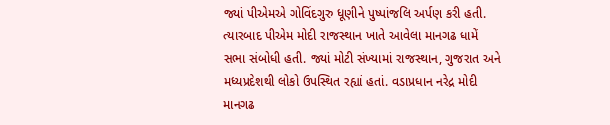જ્યાં પીએમએ ગોવિંદગુરુ ધૂણીને પુષ્પાંજલિ અર્પણ કરી હતી. ત્યારબાદ પીએમ મોદી રાજસ્થાન ખાતે આવેલા માનગઢ ધામેં સભા સંબોધી હતી. જ્યાં મોટી સંખ્યામાં રાજસ્થાન, ગુજરાત અને મધ્યપ્રદેશથી લોકો ઉપસ્થિત રહ્યાં હતાં. વડાપ્રધાન નરેદ્ર મોદી માનગઢ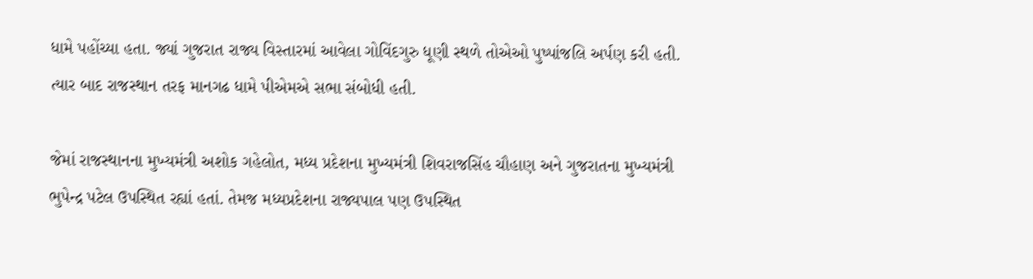ધામે પહોંચ્યા હતા. જ્યાં ગુજરાત રાજ્ય વિસ્તારમાં આવેલા ગોવિંદગુરુ ધૂણી સ્થળે તોએઓ પુષ્પાંજલિ અર્પણ કરી હતી. ત્યાર બાદ રાજસ્થાન તરફ માનગઢ ધામે પીએમએ સભા સંબોધી હતી.

જેમાં રાજસ્થાનના મુખ્યમંત્રી અશોક ગહેલોત, મધ્ય પ્રદેશના મુખ્યમંત્રી શિવરાજસિંહ ચૌહાણ અને ગુજરાતના મુખ્યમંત્રી ભુપેન્દ્ર પટેલ ઉપસ્થિત રહ્યાં હતાં. તેમજ મધ્યપ્રદેશના રાજ્યપાલ પણ ઉપસ્થિત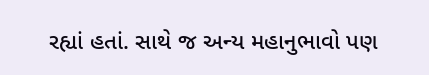રહ્યાં હતાં. સાથે જ અન્ય મહાનુભાવો પણ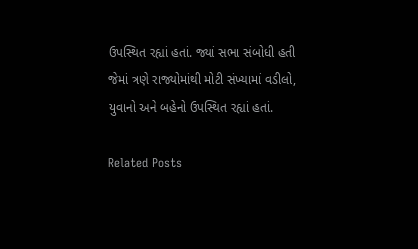ઉપસ્થિત રહ્યાં હતાં. જ્યાં સભા સંબોધી હતી જેમાં ત્રણે રાજ્યોમાંથી મોટી સંખ્યામાં વડીલો, યુવાનો અને બહેનો ઉપસ્થિત રહ્યાં હતાં.

Related Posts